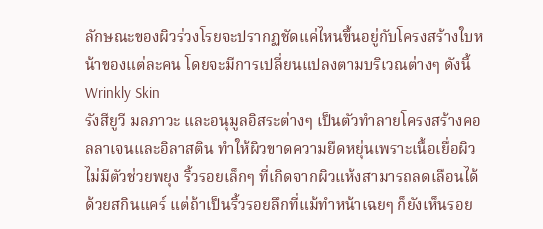ลักษณะของผิวร่วงโรยจะปรากฏชัดแค่ไหนขึ้นอยู่กับโครงสร้างใบหน้าของแต่ละคน โดยจะมีการเปลี่ยนแปลงตามบริเวณต่างๆ ดังนี้
Wrinkly Skin
รังสียูวี มลภาวะ และอนุมูลอิสระต่างๆ เป็นตัวทำลายโครงสร้างคอลลาเจนและอิลาสติน ทำให้ผิวขาดความยืดหยุ่นเพราะเนื้อเยื่อผิวไม่มีตัวช่วยพยุง ริ้วรอยเล็กๆ ที่เกิดจากผิวแห้งสามารถลดเลือนได้ด้วยสกินแคร์ แต่ถ้าเป็นริ้วรอยลึกที่แม้ทำหน้าเฉยๆ ก็ยังเห็นรอย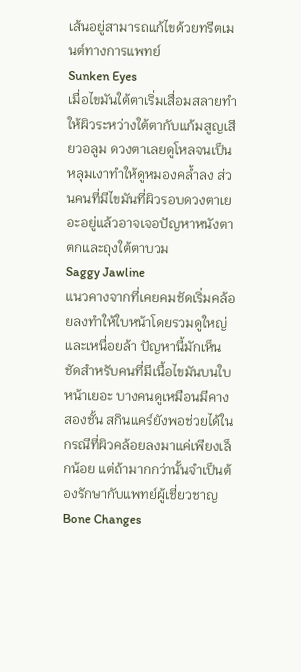เส้นอยู่สามารถแก้ไขด้วยทรีตเมนต์ทางการแพทย์
Sunken Eyes
เมื่อไขมันใต้ตาเริ่มเสื่อมสลายทำให้ผิวระหว่างใต้ตากับแก้มสูญเสียวอลูม ดวงตาเลยดูโหลจนเป็นหลุมเงาทำให้ดูหมองคล้ำลง ส่วนคนที่มีไขมันที่ผิวรอบดวงตาเยอะอยู่แล้วอาจเจอปัญหาหนังตาตกและถุงใต้ตาบวม
Saggy Jawline
แนวคางจากที่เคยคมชัดเริ่มคล้อยลงทำให้ใบหน้าโดยรวมดูใหญ่และเหนื่อยล้า ปัญหานี้มักเห็นชัดสำหรับคนที่มีเนื้อไขมันบนใบหน้าเยอะ บางคนดูเหมือนมีคางสองชั้น สกินแคร์ยังพอช่วยได้ในกรณีที่ผิวคล้อยลงมาแค่เพียงเล็กน้อย แต่ถ้ามากกว่านั้นจำเป็นต้องรักษากับแพทย์ผู้เชี่ยวชาญ
Bone Changes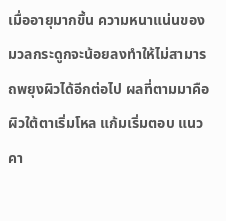เมื่ออายุมากขึ้น ความหนาแน่นของมวลกระดูกจะน้อยลงทำให้ไม่สามารถพยุงผิวได้อีกต่อไป ผลที่ตามมาคือผิวใต้ตาเริ่มโหล แก้มเริ่มตอบ แนวคา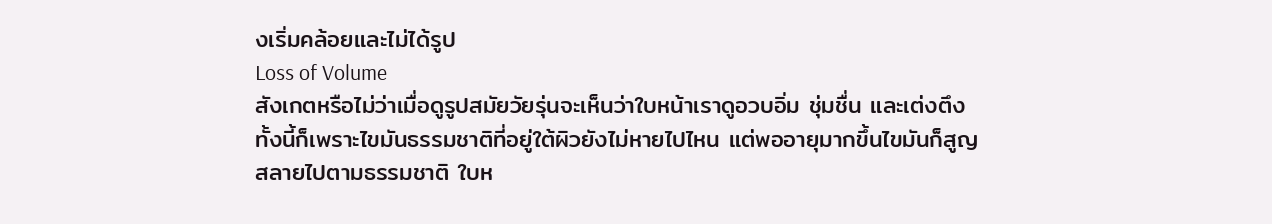งเริ่มคล้อยและไม่ได้รูป
Loss of Volume
สังเกตหรือไม่ว่าเมื่อดูรูปสมัยวัยรุ่นจะเห็นว่าใบหน้าเราดูอวบอิ่ม ชุ่มชื่น และเต่งตึง ทั้งนี้ก็เพราะไขมันธรรมชาติที่อยู่ใต้ผิวยังไม่หายไปไหน แต่พออายุมากขึ้นไขมันก็สูญสลายไปตามธรรมชาติ ใบห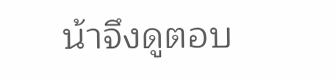น้าจึงดูตอบ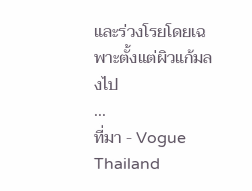และร่วงโรยโดยเฉพาะตั้งแต่ผิวแก้มลงไป
...
ที่มา - Vogue Thailand